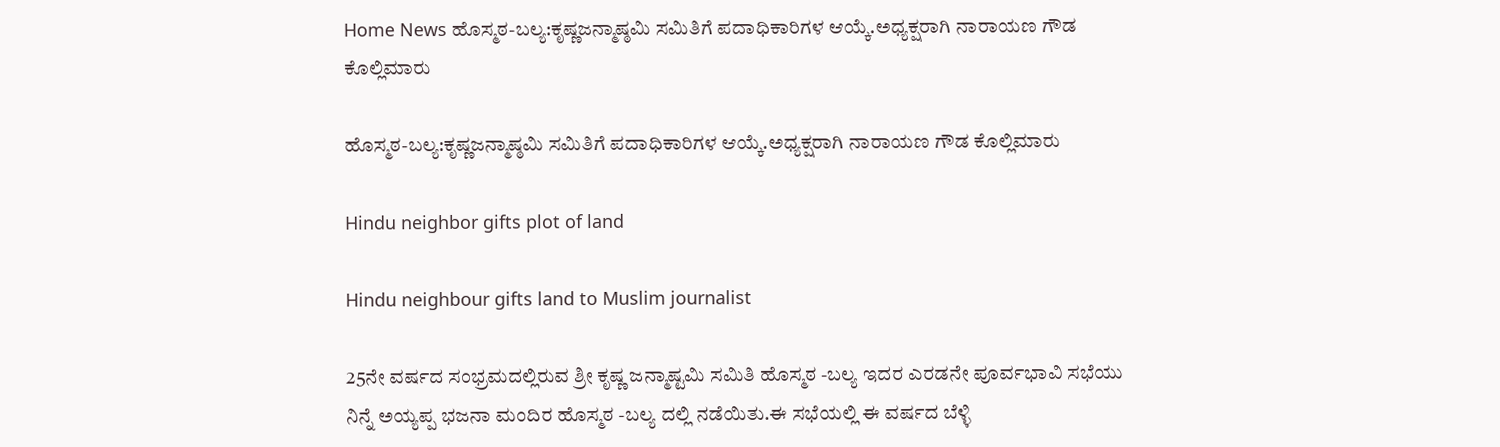Home News ಹೊಸ್ಮಠ-ಬಲ್ಯ:ಕೃಷ್ಣಜನ್ಮಾಷ್ಠಮಿ ಸಮಿತಿಗೆ ಪದಾಧಿಕಾರಿಗಳ ಆಯ್ಕೆ.ಅಧ್ಯಕ್ಷರಾಗಿ ನಾರಾಯಣ ಗೌಡ ಕೊಲ್ಲಿಮಾರು

ಹೊಸ್ಮಠ-ಬಲ್ಯ:ಕೃಷ್ಣಜನ್ಮಾಷ್ಠಮಿ ಸಮಿತಿಗೆ ಪದಾಧಿಕಾರಿಗಳ ಆಯ್ಕೆ.ಅಧ್ಯಕ್ಷರಾಗಿ ನಾರಾಯಣ ಗೌಡ ಕೊಲ್ಲಿಮಾರು

Hindu neighbor gifts plot of land

Hindu neighbour gifts land to Muslim journalist

25ನೇ ವರ್ಷದ ಸಂಭ್ರಮದಲ್ಲಿರುವ ಶ್ರೀ ಕೃಷ್ಣ ಜನ್ಮಾಷ್ಟಮಿ ಸಮಿತಿ ಹೊಸ್ಮಠ -ಬಲ್ಯ ಇದರ ಎರಡನೇ ಪೂರ್ವಭಾವಿ ಸಭೆಯು ನಿನ್ನೆ ಅಯ್ಯಪ್ಪ ಭಜನಾ ಮಂದಿರ ಹೊಸ್ಮಠ -ಬಲ್ಯ ದಲ್ಲಿ ನಡೆಯಿತು.ಈ ಸಭೆಯಲ್ಲಿ ಈ ವರ್ಷದ ಬೆಳ್ಳಿ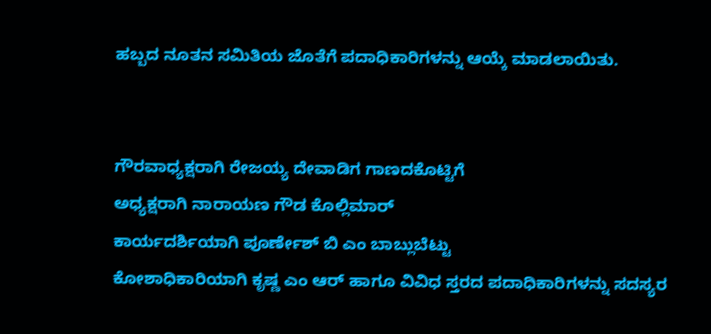ಹಬ್ಬದ ನೂತನ ಸಮಿತಿಯ ಜೊತೆಗೆ ಪದಾಧಿಕಾರಿಗಳನ್ನು ಆಯ್ಕೆ ಮಾಡಲಾಯಿತು.


ಗೌರವಾಧ್ಯಕ್ಷರಾಗಿ ರೇಜಯ್ಯ ದೇವಾಡಿಗ ಗಾಣದಕೊಟ್ಟಿಗೆ
ಅಧ್ಯಕ್ಷರಾಗಿ ನಾರಾಯಣ ಗೌಡ ಕೊಲ್ಲಿಮಾರ್
ಕಾರ್ಯದರ್ಶಿಯಾಗಿ ಪೂರ್ಣೇಶ್ ಬಿ ಎಂ ಬಾಬ್ಲುಬೆಟ್ಟು
ಕೋಶಾಧಿಕಾರಿಯಾಗಿ ಕೃಷ್ಣ ಎಂ ಆರ್ ಹಾಗೂ ವಿವಿಧ ಸ್ತರದ ಪದಾಧಿಕಾರಿಗಳನ್ನು ಸದಸ್ಯರ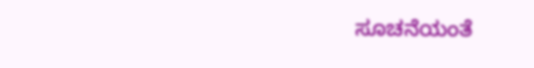ಸೂಚನೆಯಂತೆ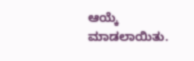ಆಯ್ಕೆ ಮಾಡಲಾಯಿತು.